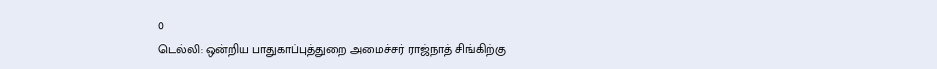0
டெல்லி: ஒன்றிய பாதுகாப்புத்துறை அமைச்சர் ராஜ்நாத் சிங்கிற்கு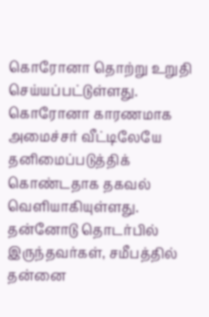கொரோனா தொற்று உறுதி செய்யப்பட்டுள்ளது. கொரோனா காரணமாக அமைச்சர் வீட்டிலேயே தனிமைப்படுத்திக் கொண்டதாக தகவல் வெளியாகியுள்ளது.
தன்னோடு தொடர்பில் இருந்தவர்கள், சமீபத்தில் தன்னை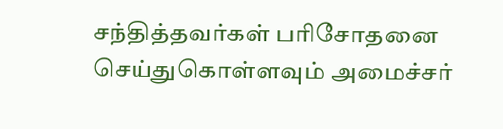சந்தித்தவர்கள் பரிசோதனை செய்துகொள்ளவும் அமைச்சர்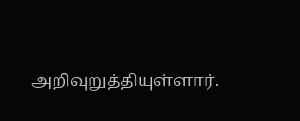அறிவுறுத்தியுள்ளார்.